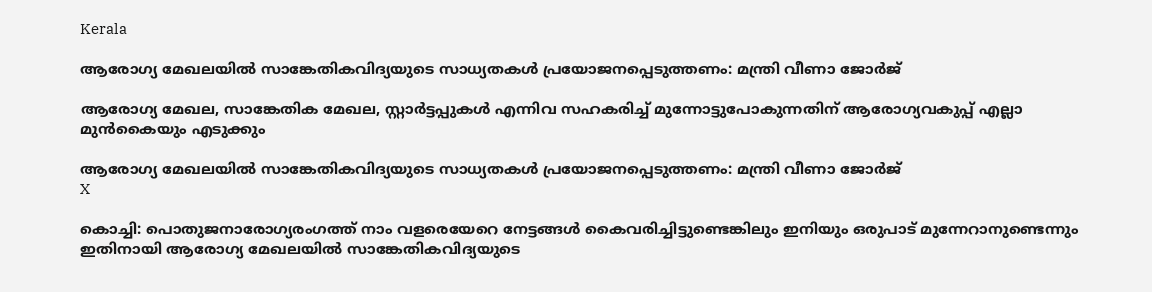Kerala

ആരോഗ്യ മേഖലയില്‍ സാങ്കേതികവിദ്യയുടെ സാധ്യതകള്‍ പ്രയോജനപ്പെടുത്തണം: മന്ത്രി വീണാ ജോര്‍ജ്

ആരോഗ്യ മേഖല, സാങ്കേതിക മേഖല, സ്റ്റാര്‍ട്ടപ്പുകള്‍ എന്നിവ സഹകരിച്ച് മുന്നോട്ടുപോകുന്നതിന് ആരോഗ്യവകുപ്പ് എല്ലാ മുന്‍കൈയും എടുക്കും

ആരോഗ്യ മേഖലയില്‍ സാങ്കേതികവിദ്യയുടെ സാധ്യതകള്‍ പ്രയോജനപ്പെടുത്തണം: മന്ത്രി വീണാ ജോര്‍ജ്
X

കൊച്ചി: പൊതുജനാരോഗ്യരംഗത്ത് നാം വളരെയേറെ നേട്ടങ്ങള്‍ കൈവരിച്ചിട്ടുണ്ടെങ്കിലും ഇനിയും ഒരുപാട് മുന്നേറാനുണ്ടെന്നും ഇതിനായി ആരോഗ്യ മേഖലയില്‍ സാങ്കേതികവിദ്യയുടെ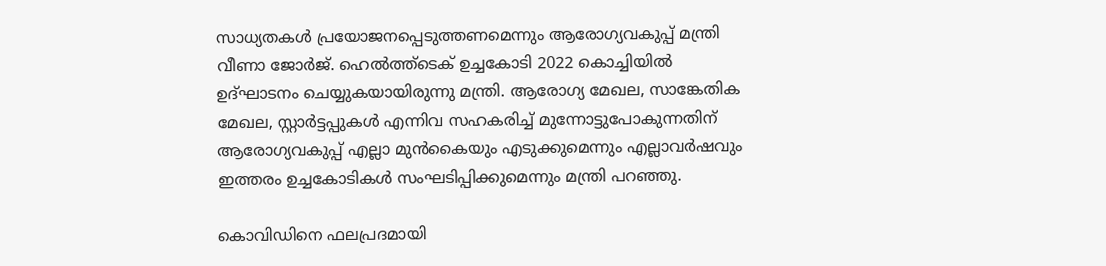സാധ്യതകള്‍ പ്രയോജനപ്പെടുത്തണമെന്നും ആരോഗ്യവകുപ്പ് മന്ത്രി വീണാ ജോര്‍ജ്. ഹെല്‍ത്ത്‌ടെക് ഉച്ചകോടി 2022 കൊച്ചിയില്‍ ഉദ്ഘാടനം ചെയ്യുകയായിരുന്നു മന്ത്രി. ആരോഗ്യ മേഖല, സാങ്കേതിക മേഖല, സ്റ്റാര്‍ട്ടപ്പുകള്‍ എന്നിവ സഹകരിച്ച് മുന്നോട്ടുപോകുന്നതിന് ആരോഗ്യവകുപ്പ് എല്ലാ മുന്‍കൈയും എടുക്കുമെന്നും എല്ലാവര്‍ഷവും ഇത്തരം ഉച്ചകോടികള്‍ സംഘടിപ്പിക്കുമെന്നും മന്ത്രി പറഞ്ഞു.

കൊവിഡിനെ ഫലപ്രദമായി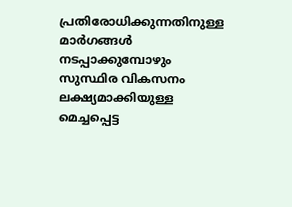പ്രതിരോധിക്കുന്നതിനുള്ള മാര്‍ഗങ്ങള്‍ നടപ്പാക്കുമ്പോഴും സുസ്ഥിര വികസനം ലക്ഷ്യമാക്കിയുള്ള മെച്ചപ്പെട്ട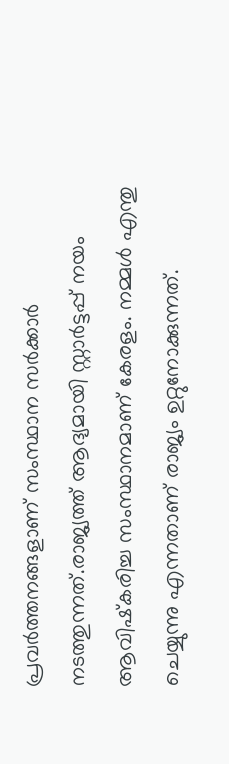പ്രവര്‍ത്തനങ്ങളാണ് സംസ്ഥാന സര്‍ക്കാര്‍ നടത്തുന്നത്.രാജ്യത്ത് ആദ്യമായി സ്റ്റാര്‍ട്ടപ്പ് നയം ആവിഷ്‌കരിച്ച സംസ്ഥാനമാണ് കേരളം. നമ്മള്‍ എന്തു ചെയ്യുന്നു എന്നതാണ് രാജ്യം ഉറ്റുനോക്കുന്നത്.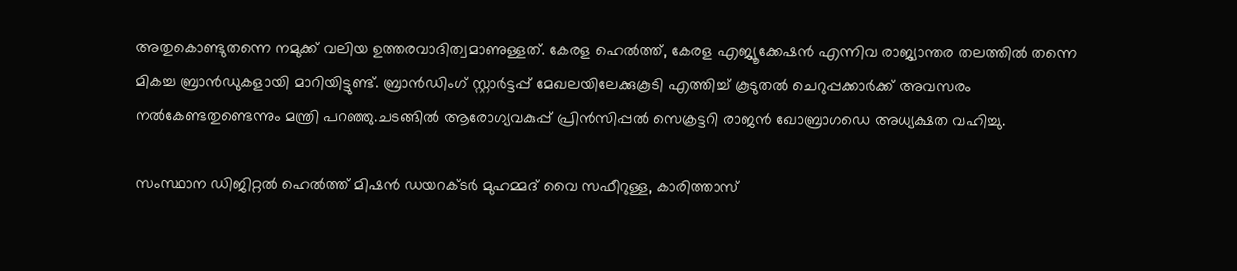അതുകൊണ്ടുതന്നെ നമുക്ക് വലിയ ഉത്തരവാദിത്വമാണുള്ളത്. കേരള ഹെല്‍ത്ത്, കേരള എജ്യൂക്കേഷന്‍ എന്നിവ രാജ്യാന്തര തലത്തില്‍ തന്നെ മികച്ച ബ്രാന്‍ഡുകളായി മാറിയിട്ടുണ്ട്. ബ്രാന്‍ഡിംഗ് സ്റ്റാര്‍ട്ടപ്പ് മേഖലയിലേക്കുകൂടി എത്തിച്ച് കൂടുതല്‍ ചെറുപ്പക്കാര്‍ക്ക് അവസരം നല്‍കേണ്ടതുണ്ടെന്നും മന്ത്രി പറഞ്ഞു.ചടങ്ങില്‍ ആരോഗ്യവകുപ്പ് പ്രിന്‍സിപ്പല്‍ സെക്രട്ടറി രാജന്‍ ഖോബ്രാഗഡെ അധ്യക്ഷത വഹിച്ചു.

സംസ്ഥാന ഡിജിറ്റല്‍ ഹെല്‍ത്ത് മിഷന്‍ ഡയറക്ടര്‍ മുഹമ്മദ് വൈ സഫീറുള്ള, കാരിത്താസ്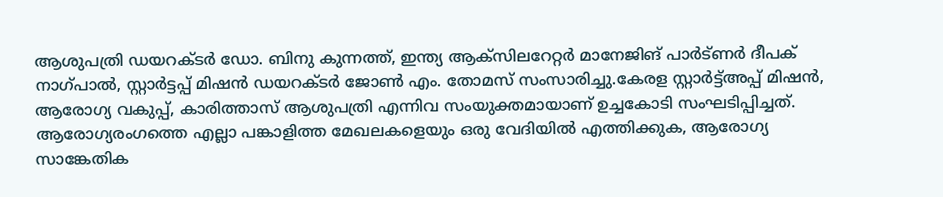ആശുപത്രി ഡയറക്ടര്‍ ഡോ. ബിനു കുന്നത്ത്, ഇന്ത്യ ആക്‌സിലറേറ്റര്‍ മാനേജിങ് പാര്‍ട്ണര്‍ ദീപക് നാഗ്പാല്‍, സ്റ്റാര്‍ട്ടപ്പ് മിഷന്‍ ഡയറക്ടര്‍ ജോണ്‍ എം. തോമസ് സംസാരിച്ചു.കേരള സ്റ്റാര്‍ട്ട്അപ്പ് മിഷന്‍, ആരോഗ്യ വകുപ്പ്, കാരിത്താസ് ആശുപത്രി എന്നിവ സംയുക്തമായാണ് ഉച്ചകോടി സംഘടിപ്പിച്ചത്. ആരോഗ്യരംഗത്തെ എല്ലാ പങ്കാളിത്ത മേഖലകളെയും ഒരു വേദിയില്‍ എത്തിക്കുക, ആരോഗ്യ സാങ്കേതിക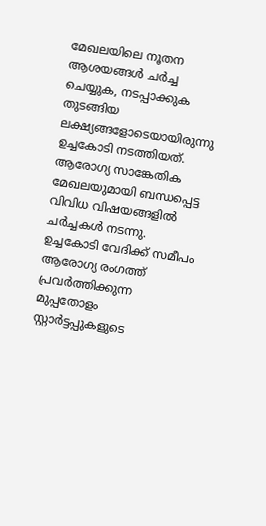മേഖലയിലെ നൂതന ആശയങ്ങള്‍ ചര്‍ച്ച ചെയ്യുക, നടപ്പാക്കുക തുടങ്ങിയ ലക്ഷ്യങ്ങളോടെയായിരുന്നു ഉച്ചകോടി നടത്തിയത്. ആരോഗ്യ സാങ്കേതിക മേഖലയുമായി ബന്ധപ്പെട്ട വിവിധ വിഷയങ്ങളില്‍ ചര്‍ച്ചകള്‍ നടന്നു. ഉച്ചകോടി വേദിക്ക് സമീപം ആരോഗ്യ രംഗത്ത് പ്രവര്‍ത്തിക്കുന്ന മുപ്പതോളം സ്റ്റാര്‍ട്ടപ്പുകളുടെ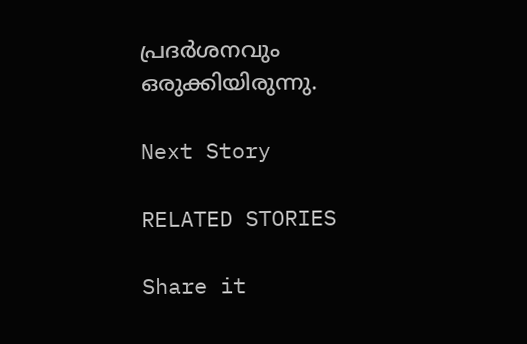പ്രദര്‍ശനവും ഒരുക്കിയിരുന്നു.

Next Story

RELATED STORIES

Share it